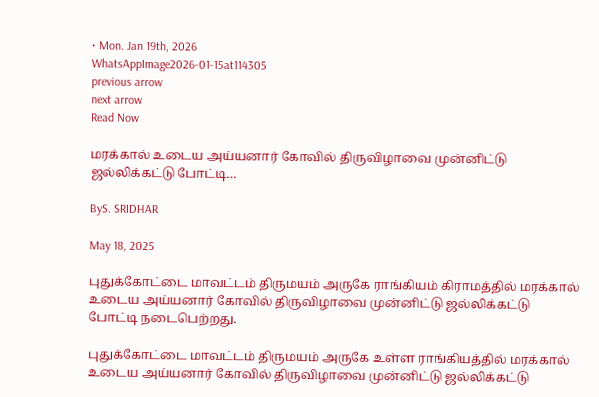• Mon. Jan 19th, 2026
WhatsAppImage2026-01-15at114305
previous arrow
next arrow
Read Now

மரக்கால் உடைய அய்யனார் கோவில் திருவிழாவை முன்னிட்டு ஜல்லிக்கட்டு போட்டி…

ByS. SRIDHAR

May 18, 2025

புதுக்கோட்டை மாவட்டம் திருமயம் அருகே ராங்கியம் கிராமத்தில் மரக்கால் உடைய அய்யனார் கோவில் திருவிழாவை முன்னிட்டு ஜல்லிக்கட்டு போட்டி நடைபெற்றது.

புதுக்கோட்டை மாவட்டம் திருமயம் அருகே உள்ள ராங்கியத்தில் மரக்கால் உடைய அய்யனார் கோவில் திருவிழாவை முன்னிட்டு ஜல்லிக்கட்டு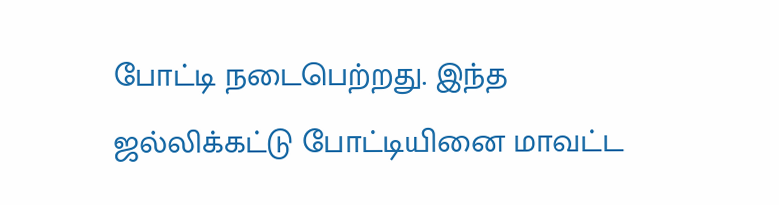போட்டி நடைபெற்றது. இந்த ஜல்லிக்கட்டு போட்டியினை மாவட்ட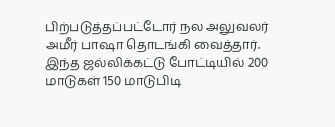பிற்படுத்தப்பட்டோர் நல அலுவலர் அமீர் பாஷா தொடங்கி வைத்தார். இந்த ஜல்லிக்கட்டு போட்டியில் 200 மாடுகள் 150 மாடுபிடி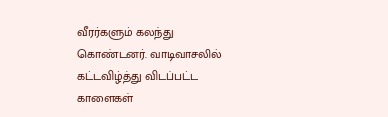வீரர்களும் கலந்து கொண்டனர். வாடிவாசலில் கட்டவிழ்த்து விடப்பட்ட காளைகள்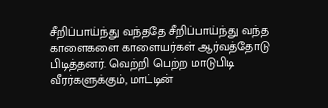சீறிப்பாய்ந்து வந்ததே சீறிப்பாய்ந்து வந்த காளைகளை காளையர்கள் ஆர்வத்தோடு பிடித்தனர். வெற்றி பெற்ற மாடுபிடி வீரர்களுக்கும், மாட்டின்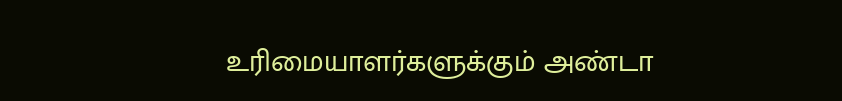உரிமையாளர்களுக்கும் அண்டா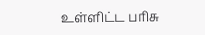உள்ளிட்ட பரிசு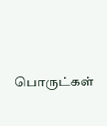பொருட்கள்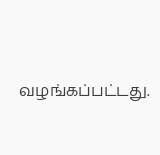வழங்கப்பட்டது.